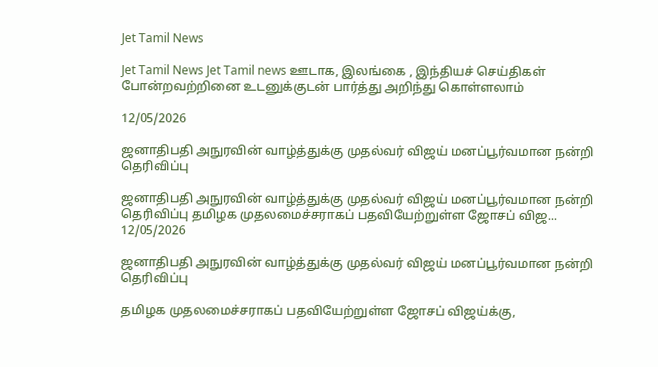Jet Tamil News

Jet Tamil News Jet Tamil news ஊடாக, இலங்கை , இந்தியச் செய்திகள் போன்றவற்றினை உடனுக்குடன் பார்த்து அறிந்து கொள்ளலாம்

12/05/2026

ஜனாதிபதி அநுரவின் வாழ்த்துக்கு முதல்வர் விஜய் மனப்பூர்வமான நன்றி தெரிவிப்பு

ஜனாதிபதி அநுரவின் வாழ்த்துக்கு முதல்வர் விஜய் மனப்பூர்வமான நன்றி தெரிவிப்பு தமிழக முதலமைச்சராகப் பதவியேற்றுள்ள ஜோசப் விஜ...
12/05/2026

ஜனாதிபதி அநுரவின் வாழ்த்துக்கு முதல்வர் விஜய் மனப்பூர்வமான நன்றி தெரிவிப்பு

தமிழக முதலமைச்சராகப் பதவியேற்றுள்ள ஜோசப் விஜய்க்கு,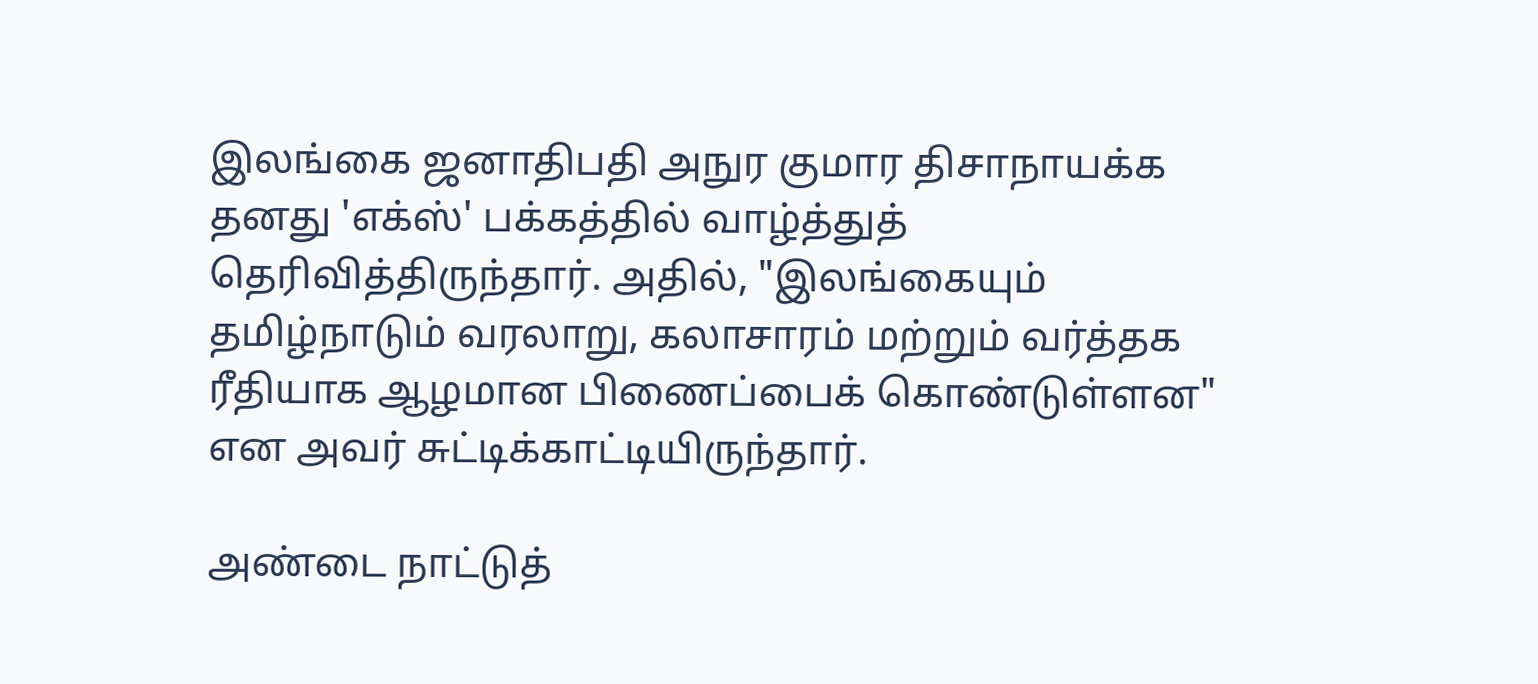இலங்கை ஜனாதிபதி அநுர குமார திசாநாயக்க தனது 'எக்ஸ்' பக்கத்தில் வாழ்த்துத் தெரிவித்திருந்தார். அதில், "இலங்கையும் தமிழ்நாடும் வரலாறு, கலாசாரம் மற்றும் வர்த்தக ரீதியாக ஆழமான பிணைப்பைக் கொண்டுள்ளன" என அவர் சுட்டிக்காட்டியிருந்தார்.

அண்டை நாட்டுத்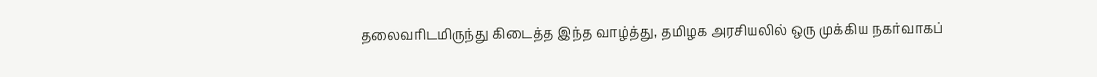தலைவரிடமிருந்து கிடைத்த இந்த வாழ்த்து, தமிழக அரசியலில் ஒரு முக்கிய நகர்வாகப்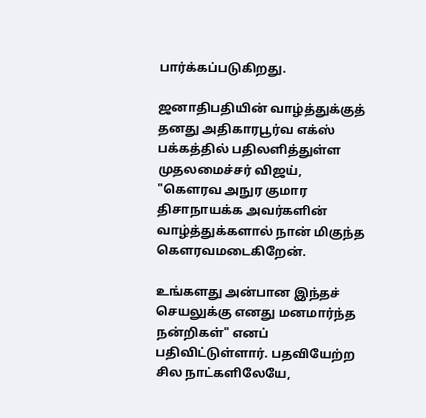பார்க்கப்படுகிறது.

ஜனாதிபதியின் வாழ்த்துக்குத் தனது அதிகாரபூர்வ எக்ஸ் பக்கத்தில் பதிலளித்துள்ள முதலமைச்சர் விஜய், "கௌரவ அநுர குமார திசாநாயக்க அவர்களின் வாழ்த்துக்களால் நான் மிகுந்த கௌரவமடைகிறேன்.

உங்களது அன்பான இந்தச் செயலுக்கு எனது மனமார்ந்த நன்றிகள்" எனப் பதிவிட்டுள்ளார். பதவியேற்ற சில நாட்களிலேயே,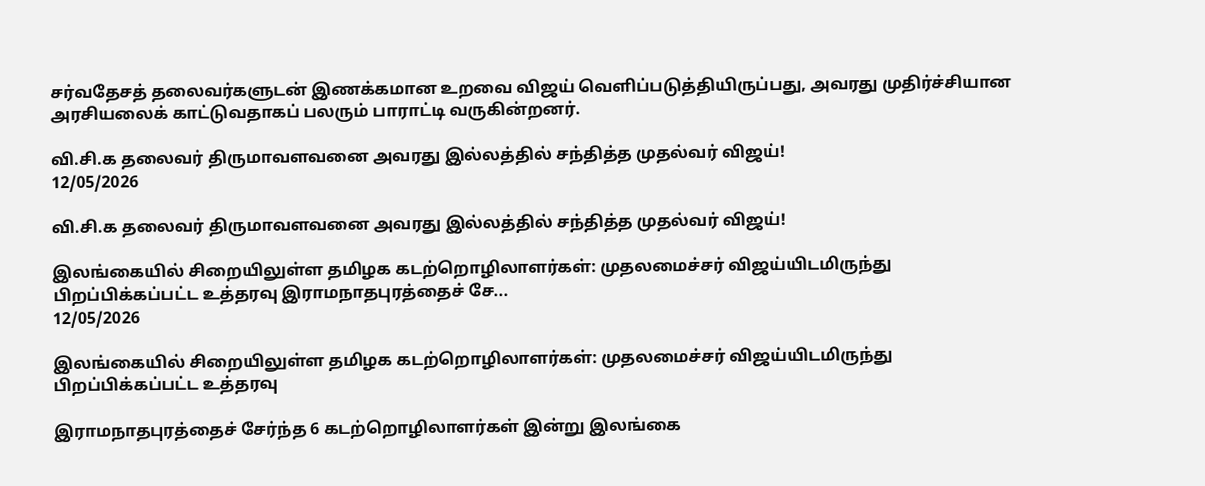சர்வதேசத் தலைவர்களுடன் இணக்கமான உறவை விஜய் வெளிப்படுத்தியிருப்பது, அவரது முதிர்ச்சியான அரசியலைக் காட்டுவதாகப் பலரும் பாராட்டி வருகின்றனர்.

வி.சி.க தலைவர் திருமாவளவனை அவரது இல்லத்தில் சந்தித்த முதல்வர் விஜய்!
12/05/2026

வி.சி.க தலைவர் திருமாவளவனை அவரது இல்லத்தில் சந்தித்த முதல்வர் விஜய்!

இலங்கையில் சிறையிலுள்ள தமிழக கடற்றொழிலாளர்கள்: முதலமைச்சர் விஜய்யிடமிருந்து பிறப்பிக்கப்பட்ட உத்தரவு இராமநாதபுரத்தைச் சே...
12/05/2026

இலங்கையில் சிறையிலுள்ள தமிழக கடற்றொழிலாளர்கள்: முதலமைச்சர் விஜய்யிடமிருந்து பிறப்பிக்கப்பட்ட உத்தரவு

இராமநாதபுரத்தைச் சேர்ந்த 6 கடற்றொழிலாளர்கள் இன்று இலங்கை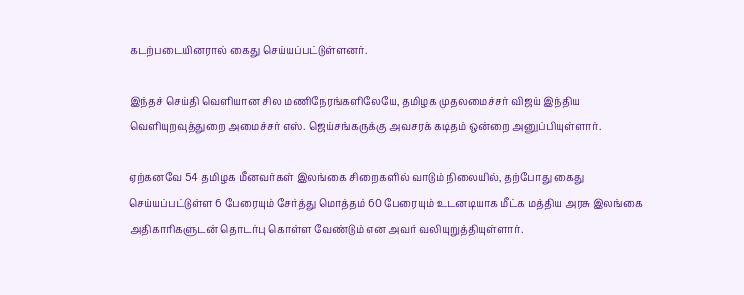கடற்படையினரால் கைது செய்யப்பட்டுள்ளனர்.

இந்தச் செய்தி வெளியான சில மணிநேரங்களிலேயே, தமிழக முதலமைச்சர் விஜய் இந்திய வெளியுறவுத்துறை அமைச்சர் எஸ். ஜெய்சங்கருக்கு அவசரக் கடிதம் ஒன்றை அனுப்பியுள்ளார்.

ஏற்கனவே 54 தமிழக மீனவர்கள் இலங்கை சிறைகளில் வாடும் நிலையில், தற்போது கைது செய்யப்பட்டுள்ள 6 பேரையும் சேர்த்து மொத்தம் 60 பேரையும் உடனடியாக மீட்க மத்திய அரசு இலங்கை அதிகாரிகளுடன் தொடர்பு கொள்ள வேண்டும் என அவர் வலியுறுத்தியுள்ளார்.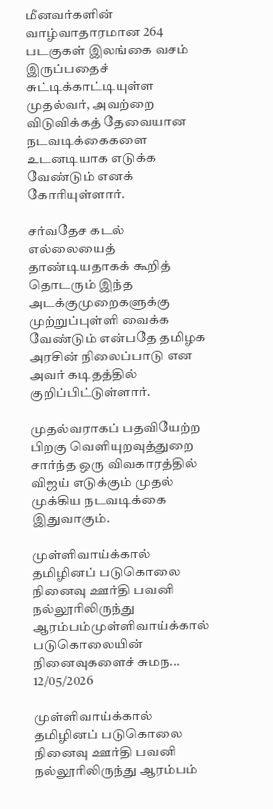மீனவர்களின் வாழ்வாதாரமான 264 படகுகள் இலங்கை வசம் இருப்பதைச் சுட்டிக்காட்டியுள்ள முதல்வர், அவற்றை விடுவிக்கத் தேவையான நடவடிக்கைகளை உடனடியாக எடுக்க வேண்டும் எனக் கோரியுள்ளார்.

சர்வதேச கடல் எல்லையைத் தாண்டியதாகக் கூறித் தொடரும் இந்த அடக்குமுறைகளுக்கு முற்றுப்புள்ளி வைக்க வேண்டும் என்பதே தமிழக அரசின் நிலைப்பாடு என அவர் கடிதத்தில் குறிப்பிட்டுள்ளார்.

முதல்வராகப் பதவியேற்ற பிறகு வெளியுறவுத்துறை சார்ந்த ஒரு விவகாரத்தில் விஜய் எடுக்கும் முதல் முக்கிய நடவடிக்கை இதுவாகும்.

முள்ளிவாய்க்கால் தமிழினப் படுகொலை நினைவு ஊர்தி பவனி நல்லூரிலிருந்து ஆரம்பம்முள்ளிவாய்க்கால் படுகொலையின் நினைவுகளைச் சுமந...
12/05/2026

முள்ளிவாய்க்கால் தமிழினப் படுகொலை நினைவு ஊர்தி பவனி நல்லூரிலிருந்து ஆரம்பம்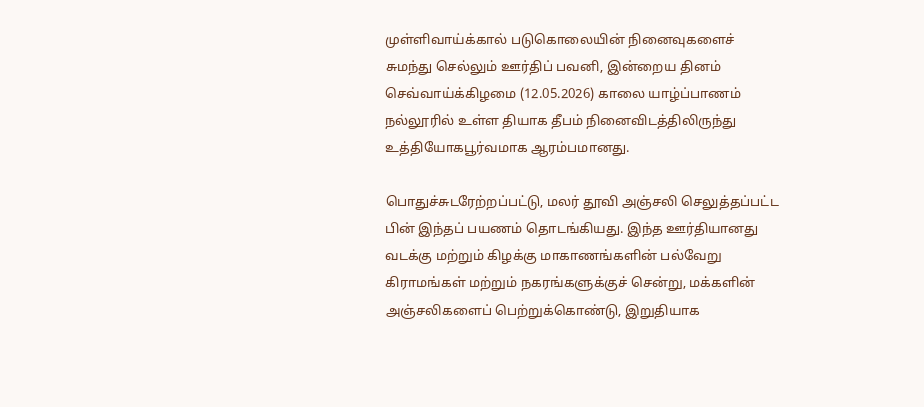முள்ளிவாய்க்கால் படுகொலையின் நினைவுகளைச் சுமந்து செல்லும் ஊர்திப் பவனி, இன்றைய தினம் செவ்வாய்க்கிழமை (12.05.2026) காலை யாழ்ப்பாணம் நல்லூரில் உள்ள தியாக தீபம் நினைவிடத்திலிருந்து உத்தியோகபூர்வமாக ஆரம்பமானது.

பொதுச்சுடரேற்றப்பட்டு, மலர் தூவி அஞ்சலி செலுத்தப்பட்ட பின் இந்தப் பயணம் தொடங்கியது. இந்த ஊர்தியானது வடக்கு மற்றும் கிழக்கு மாகாணங்களின் பல்வேறு கிராமங்கள் மற்றும் நகரங்களுக்குச் சென்று, மக்களின் அஞ்சலிகளைப் பெற்றுக்கொண்டு, இறுதியாக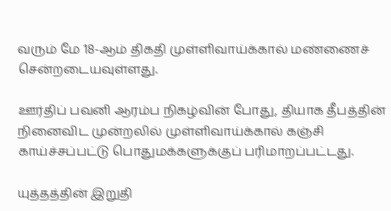வரும் மே 18-ஆம் திகதி முள்ளிவாய்க்கால் மண்ணைச் சென்றடையவுள்ளது.

ஊர்திப் பவனி ஆரம்ப நிகழ்வின் போது, தியாக தீபத்தின் நினைவிட முன்றலில் முள்ளிவாய்க்கால் கஞ்சி காய்ச்சப்பட்டு பொதுமக்களுக்குப் பரிமாறப்பட்டது.

யுத்தத்தின் இறுதி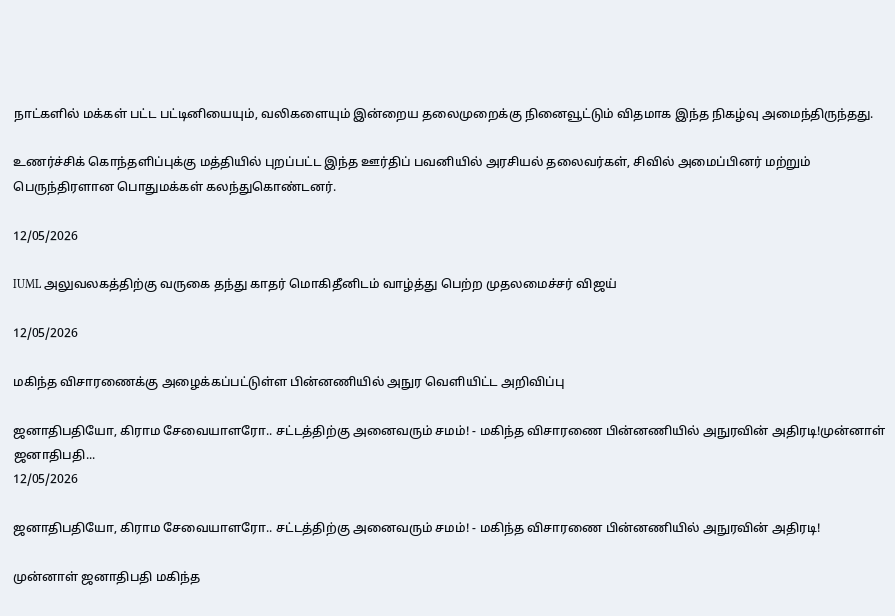நாட்களில் மக்கள் பட்ட பட்டினியையும், வலிகளையும் இன்றைய தலைமுறைக்கு நினைவூட்டும் விதமாக இந்த நிகழ்வு அமைந்திருந்தது.

உணர்ச்சிக் கொந்தளிப்புக்கு மத்தியில் புறப்பட்ட இந்த ஊர்திப் பவனியில் அரசியல் தலைவர்கள், சிவில் அமைப்பினர் மற்றும் பெருந்திரளான பொதுமக்கள் கலந்துகொண்டனர்.

12/05/2026

IUML அலுவலகத்திற்கு வருகை தந்து காதர் மொகிதீனிடம் வாழ்த்து பெற்ற முதலமைச்சர் விஜய்

12/05/2026

மகிந்த விசாரணைக்கு அழைக்கப்பட்டுள்ள பின்னணியில் அநுர வெளியிட்ட அறிவிப்பு

ஜனாதிபதியோ, கிராம சேவையாளரோ.. சட்டத்திற்கு அனைவரும் சமம்! - மகிந்த விசாரணை பின்னணியில் அநுரவின் அதிரடி!முன்னாள் ஜனாதிபதி...
12/05/2026

ஜனாதிபதியோ, கிராம சேவையாளரோ.. சட்டத்திற்கு அனைவரும் சமம்! - மகிந்த விசாரணை பின்னணியில் அநுரவின் அதிரடி!

முன்னாள் ஜனாதிபதி மகிந்த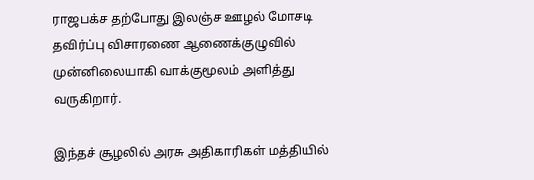ராஜபக்ச தற்போது இலஞ்ச ஊழல் மோசடி தவிர்ப்பு விசாரணை ஆணைக்குழுவில் முன்னிலையாகி வாக்குமூலம் அளித்து வருகிறார்.

இந்தச் சூழலில் அரசு அதிகாரிகள் மத்தியில்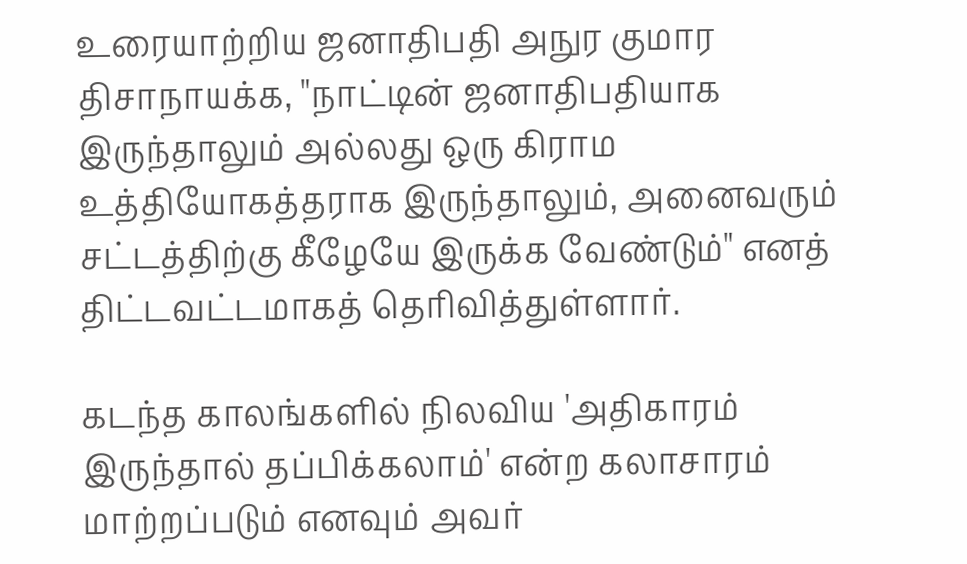உரையாற்றிய ஜனாதிபதி அநுர குமார திசாநாயக்க, "நாட்டின் ஜனாதிபதியாக இருந்தாலும் அல்லது ஒரு கிராம உத்தியோகத்தராக இருந்தாலும், அனைவரும் சட்டத்திற்கு கீழேயே இருக்க வேண்டும்" எனத் திட்டவட்டமாகத் தெரிவித்துள்ளார்.

கடந்த காலங்களில் நிலவிய 'அதிகாரம் இருந்தால் தப்பிக்கலாம்' என்ற கலாசாரம் மாற்றப்படும் எனவும் அவர்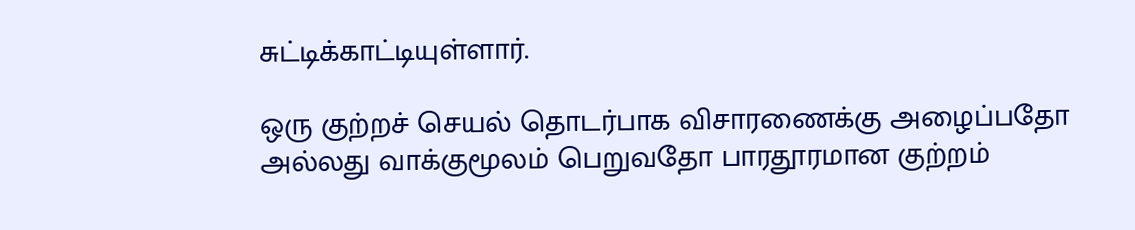சுட்டிக்காட்டியுள்ளார்.

ஒரு குற்றச் செயல் தொடர்பாக விசாரணைக்கு அழைப்பதோ அல்லது வாக்குமூலம் பெறுவதோ பாரதூரமான குற்றம்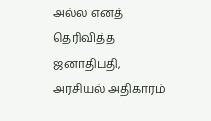அல்ல எனத் தெரிவித்த ஜனாதிபதி, அரசியல் அதிகாரம்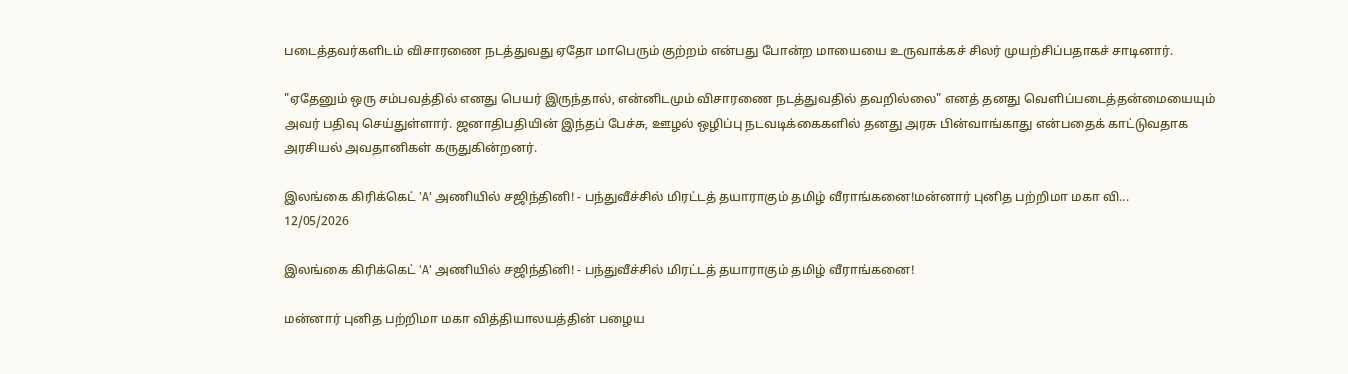படைத்தவர்களிடம் விசாரணை நடத்துவது ஏதோ மாபெரும் குற்றம் என்பது போன்ற மாயையை உருவாக்கச் சிலர் முயற்சிப்பதாகச் சாடினார்.

"ஏதேனும் ஒரு சம்பவத்தில் எனது பெயர் இருந்தால், என்னிடமும் விசாரணை நடத்துவதில் தவறில்லை" எனத் தனது வெளிப்படைத்தன்மையையும் அவர் பதிவு செய்துள்ளார். ஜனாதிபதியின் இந்தப் பேச்சு, ஊழல் ஒழிப்பு நடவடிக்கைகளில் தனது அரசு பின்வாங்காது என்பதைக் காட்டுவதாக அரசியல் அவதானிகள் கருதுகின்றனர்.

இலங்கை கிரிக்கெட் 'A' அணியில் சஜிந்தினி! - பந்துவீச்சில் மிரட்டத் தயாராகும் தமிழ் வீராங்கனை!மன்னார் புனித பற்றிமா மகா வி...
12/05/2026

இலங்கை கிரிக்கெட் 'A' அணியில் சஜிந்தினி! - பந்துவீச்சில் மிரட்டத் தயாராகும் தமிழ் வீராங்கனை!

மன்னார் புனித பற்றிமா மகா வித்தியாலயத்தின் பழைய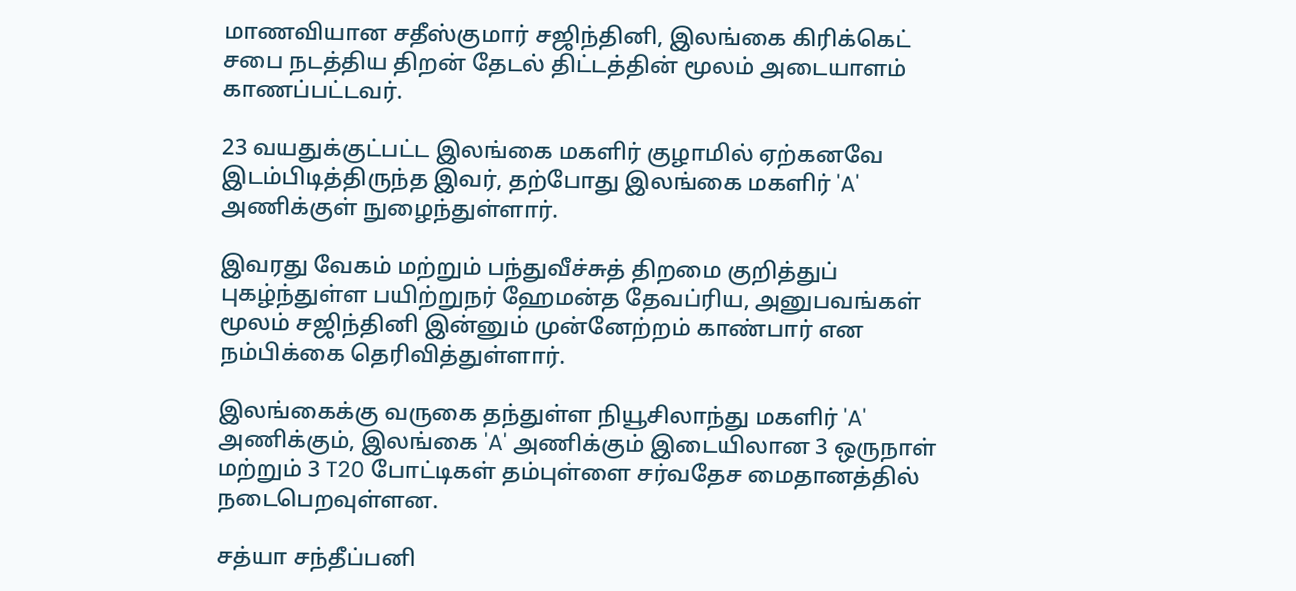மாணவியான சதீஸ்குமார் சஜிந்தினி, இலங்கை கிரிக்கெட் சபை நடத்திய திறன் தேடல் திட்டத்தின் மூலம் அடையாளம் காணப்பட்டவர்.

23 வயதுக்குட்பட்ட இலங்கை மகளிர் குழாமில் ஏற்கனவே இடம்பிடித்திருந்த இவர், தற்போது இலங்கை மகளிர் 'A' அணிக்குள் நுழைந்துள்ளார்.

இவரது வேகம் மற்றும் பந்துவீச்சுத் திறமை குறித்துப் புகழ்ந்துள்ள பயிற்றுநர் ஹேமன்த தேவப்ரிய, அனுபவங்கள் மூலம் சஜிந்தினி இன்னும் முன்னேற்றம் காண்பார் என நம்பிக்கை தெரிவித்துள்ளார்.

இலங்கைக்கு வருகை தந்துள்ள நியூசிலாந்து மகளிர் 'A' அணிக்கும், இலங்கை 'A' அணிக்கும் இடையிலான 3 ஒருநாள் மற்றும் 3 T20 போட்டிகள் தம்புள்ளை சர்வதேச மைதானத்தில் நடைபெறவுள்ளன.

சத்யா சந்தீப்பனி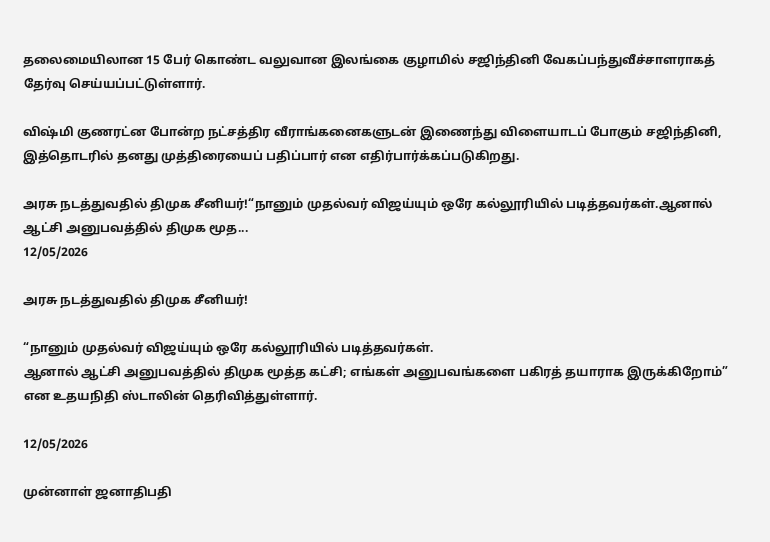தலைமையிலான 15 பேர் கொண்ட வலுவான இலங்கை குழாமில் சஜிந்தினி வேகப்பந்துவீச்சாளராகத் தேர்வு செய்யப்பட்டுள்ளார்.

விஷ்மி குணரட்ன போன்ற நட்சத்திர வீராங்கனைகளுடன் இணைந்து விளையாடப் போகும் சஜிந்தினி, இத்தொடரில் தனது முத்திரையைப் பதிப்பார் என எதிர்பார்க்கப்படுகிறது.

அரசு நடத்துவதில் திமுக சீனியர்!“நானும் முதல்வர் விஜய்யும் ஒரே கல்லூரியில் படித்தவர்கள்.ஆனால் ஆட்சி அனுபவத்தில் திமுக மூத...
12/05/2026

அரசு நடத்துவதில் திமுக சீனியர்!

“நானும் முதல்வர் விஜய்யும் ஒரே கல்லூரியில் படித்தவர்கள்.
ஆனால் ஆட்சி அனுபவத்தில் திமுக மூத்த கட்சி; எங்கள் அனுபவங்களை பகிரத் தயாராக இருக்கிறோம்” என உதயநிதி ஸ்டாலின் தெரிவித்துள்ளார்.

12/05/2026

முன்னாள் ஜனாதிபதி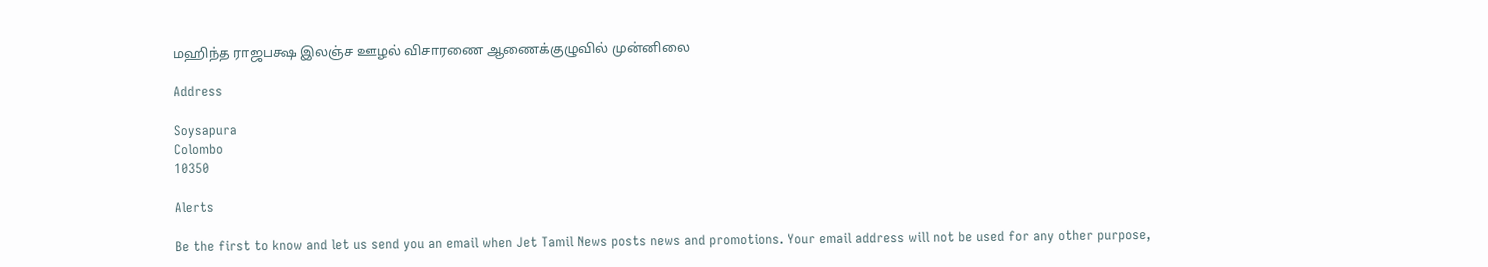மஹிந்த ராஜபக்ஷ இலஞ்ச ஊழல் விசாரணை ஆணைக்குழுவில் முன்னிலை

Address

Soysapura
Colombo
10350

Alerts

Be the first to know and let us send you an email when Jet Tamil News posts news and promotions. Your email address will not be used for any other purpose,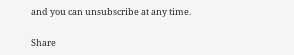and you can unsubscribe at any time.

Share